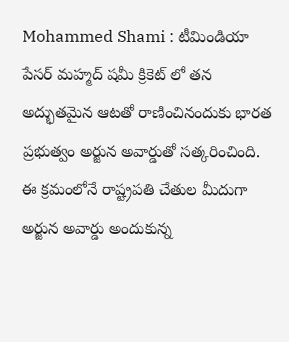Mohammed Shami : టీమిండియా పేస‌ర్ మ‌హ్మ‌ద్ ష‌మీ క్రికెట్ లో త‌న అద్భుతమైన ఆట‌తో రాణించినందుకు భార‌త ప్ర‌భుత్వం అర్జున అవార్డుతో స‌త్క‌రించింది. ఈ క్ర‌మంలోనే రాష్ట్రప‌తి చేతుల మీదుగా అర్జున అవార్డు అందుకున్న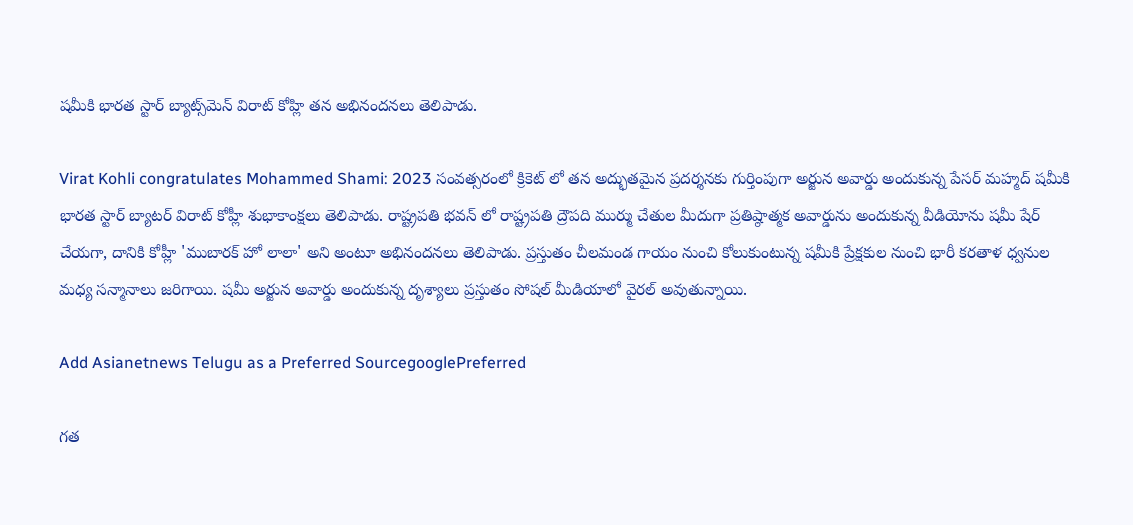ష‌మీకి భార‌త స్టార్ బ్యాట్స్‌మెన్ విరాట్ కోహ్లి తన అభినందనలు తెలిపాడు.

Virat Kohli congratulates Mohammed Shami: 2023 సంవత్సరంలో క్రికెట్ లో త‌న అద్భుత‌మైన ప్రదర్శనకు గుర్తింపుగా అర్జున అవార్డు అందుకున్న పేసర్ మహ్మద్ షమీకి భారత స్టార్ బ్యాట‌ర్ విరాట్ కోహ్లీ శుభాకాంక్షలు తెలిపాడు. రాష్ట్రపతి భవన్ లో రాష్ట్రపతి ద్రౌపది ముర్ము చేతుల మీదుగా ప్రతిష్ఠాత్మక అవార్డును అందుకున్న వీడియోను షమీ షేర్ చేయగా, దానికి కోహ్లీ 'ముబారక్ హో లాలా' అని అంటూ అభినంద‌న‌లు తెలిపాడు. ప్రస్తుతం చీలమండ గాయం నుంచి కోలుకుంటున్న షమీకి ప్రేక్షకుల నుంచి భారీ కరతాళ ధ్వనుల మధ్య సన్మానాలు జరిగాయి. ష‌మీ అర్జున అవార్డు అందుకున్న దృశ్యాలు ప్ర‌స్తుతం సోష‌ల్ మీడియాలో వైర‌ల్ అవుతున్నాయి.

Add Asianetnews Telugu as a Preferred SourcegooglePreferred

గత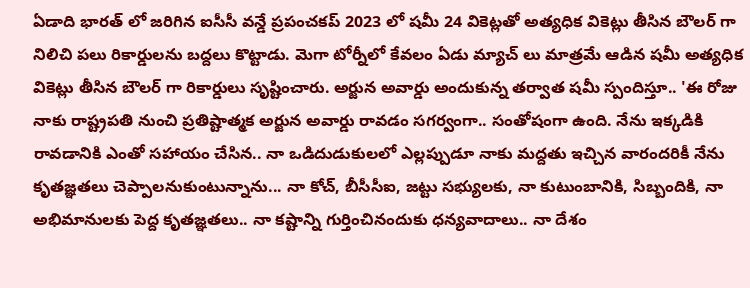ఏడాది భారత్ లో జరిగిన ఐసీసీ వన్డే ప్రపంచకప్ 2023 లో షమీ 24 వికెట్లతో అత్యధిక వికెట్లు తీసిన బౌలర్ గా నిలిచి పలు రికార్డులను బద్దలు కొట్టాడు. మెగా టోర్నీలో కేవ‌లం ఏడు మ్యాచ్ లు మాత్ర‌మే ఆడిన ష‌మీ అత్య‌ధిక వికెట్లు తీసిన బౌల‌ర్ గా రికార్డులు సృష్టించారు. అర్జున అవార్డు అందుకున్న త‌ర్వాత ష‌మీ స్పందిస్తూ.. 'ఈ రోజు నాకు రాష్ట్రపతి నుంచి ప్రతిష్టాత్మక అర్జున అవార్డు రావడం సగర్వంగా.. సంతోషంగా ఉంది. నేను ఇక్కడికి రావడానికి ఎంతో సహాయం చేసిన.. నా ఒడిదుడుకులలో ఎల్లప్పుడూ నాకు మద్దతు ఇచ్చిన వారందరికీ నేను కృతజ్ఞతలు చెప్పాలనుకుంటున్నాను... నా కోచ్, బీసీసీఐ, జట్టు సభ్యులకు, నా కుటుంబానికి, సిబ్బందికి, నా అభిమానులకు పెద్ద కృతజ్ఞతలు.. నా కష్టాన్ని గుర్తించినందుకు ధన్యవాదాలు.. నా దేశం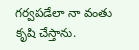గర్వపడేలా నా వంతు కృషి చేస్తాను.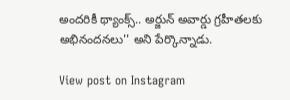అందరికీ థ్యాంక్స్.. అర్జున్ అవార్డు గ్రహీతలకు అభినందనలు'' అని పేర్కొన్నాడు.

View post on Instagram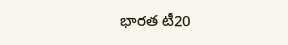భార‌త టీ20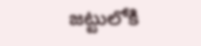జ‌ట్టులోకి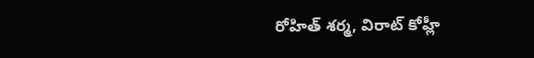రోహిత్ శ‌ర్మ‌, విరాట్ కోహ్లీ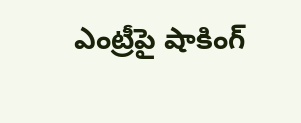ఎంట్రీపై షాకింగ్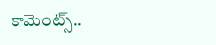కామెంట్స్..